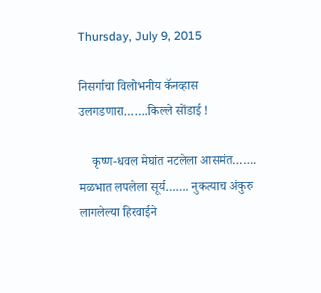Thursday, July 9, 2015

निसर्गाचा विलोभनीय कॅनव्हास उलगडणारा…….किल्ले सोंडाई !

    कृष्ण-धवल मेघांत नटलेला आसमंत……. मळभात लपलेला सूर्य……. नुकत्याच अंकुरु लागलेल्या हिरवाईने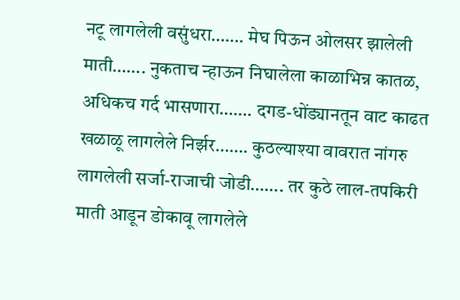नटू लागलेली वसुंधरा……. मेघ पिऊन ओलसर झालेली माती……. नुकताच न्हाऊन निघालेला काळाभिन्न कातळ, अधिकच गर्द भासणारा……. दगड-धोंड्यानतून वाट काढत खळाळू लागलेले निर्झर……. कुठल्याश्या वावरात नांगरु लागलेली सर्जा-राजाची जोडी……. तर कुठे लाल-तपकिरी माती आडून डोकावू लागलेले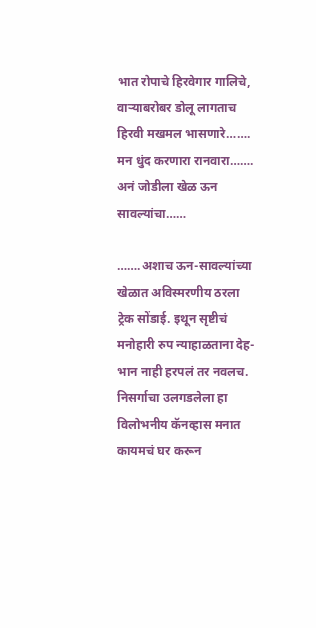भात रोपाचे हिरवेगार गालिचे, वाऱ्याबरोबर डोलू लागताच हिरवी मखमल भासणारे……. मन धुंद करणारा रानवारा……. अनं जोडीला खेळ ऊन सावल्यांचा……

…….अशाच ऊन-सावल्यांच्या खेळात अविस्मरणीय ठरला ट्रेक सोंडाई. इथून सृष्टीचं मनोहारी रुप न्याहाळताना देह-भान नाही हरपलं तर नवलच. निसर्गाचा उलगडलेला हा विलोभनीय कॅनव्हास मनात कायमचं घर करून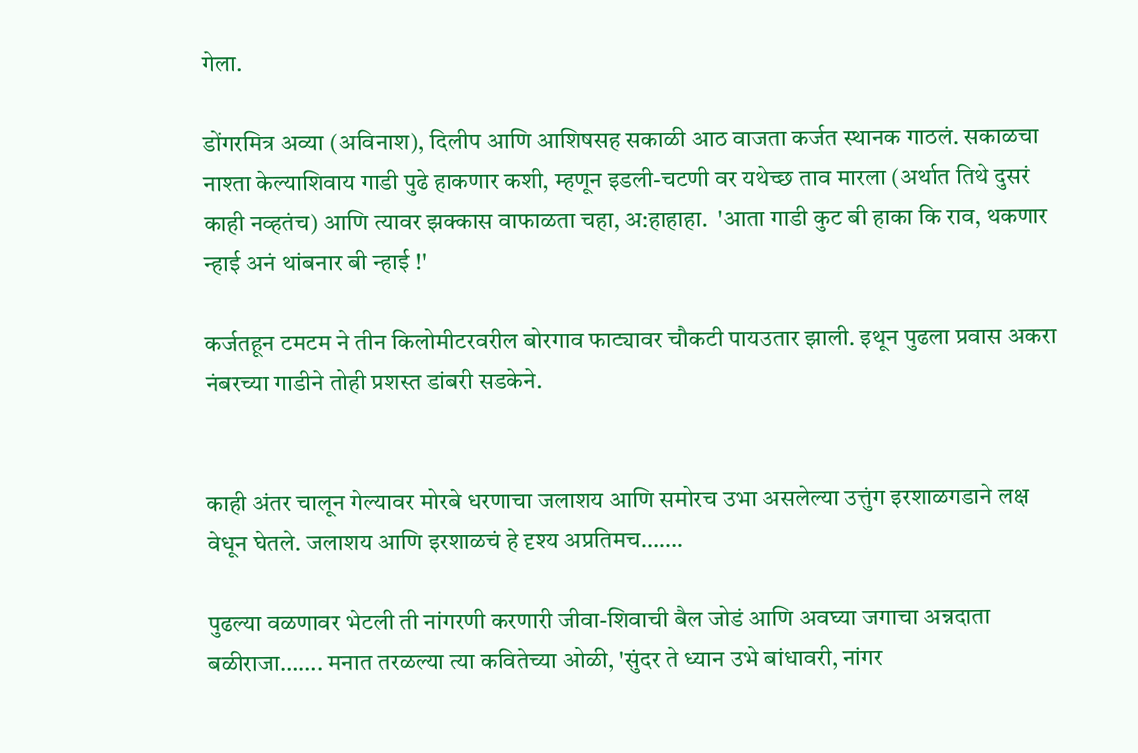गेला.

डोंगरमित्र अव्या (अविनाश), दिलीप आणि आशिषसह सकाळी आठ वाजता कर्जत स्थानक गाठलं. सकाळचा नाश्ता केल्याशिवाय गाडी पुढे हाकणार कशी, म्हणून इडली-चटणी वर यथेच्छ ताव मारला (अर्थात तिथे दुसरं काही नव्हतंच) आणि त्यावर झक्कास वाफाळता चहा, अ:हाहाहा.  'आता गाडी कुट बी हाका कि राव, थकणार न्हाई अनं थांबनार बी न्हाई !'

कर्जतहून टमटम ने तीन किलोमीटरवरील बोरगाव फाट्यावर चौकटी पायउतार झाली. इथून पुढला प्रवास अकरा नंबरच्या गाडीने तोही प्रशस्त डांबरी सडकेने.


काही अंतर चालून गेल्यावर मोरबे धरणाचा जलाशय आणि समोरच उभा असलेल्या उत्तुंग इरशाळगडाने लक्ष वेधून घेतले. जलाशय आणि इरशाळचं हे दृश्य अप्रतिमच…….

पुढल्या वळणावर भेटली ती नांगरणी करणारी जीवा-शिवाची बैल जोडं आणि अवघ्या जगाचा अन्नदाता बळीराजा……. मनात तरळल्या त्या कवितेच्या ओळी, 'सुंदर ते ध्यान उभे बांधावरी, नांगर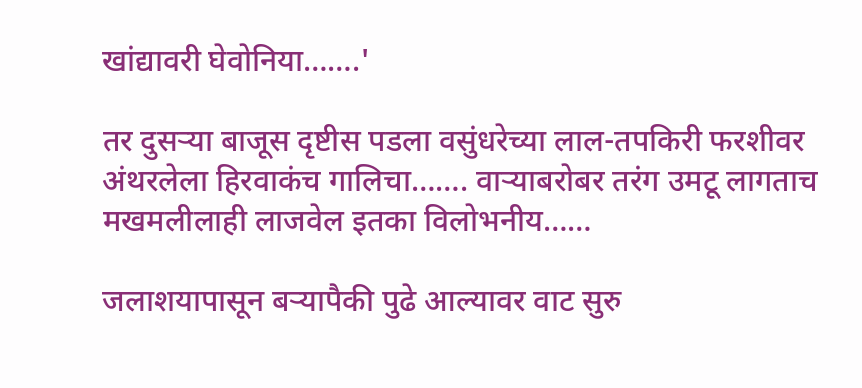खांद्यावरी घेवोनिया…….'

तर दुसऱ्या बाजूस दृष्टीस पडला वसुंधरेच्या लाल-तपकिरी फरशीवर अंथरलेला हिरवाकंच गालिचा……. वाऱ्याबरोबर तरंग उमटू लागताच मखमलीलाही लाजवेल इतका विलोभनीय……

जलाशयापासून बऱ्यापैकी पुढे आल्यावर वाट सुरु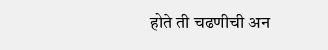होते ती चढणीची अन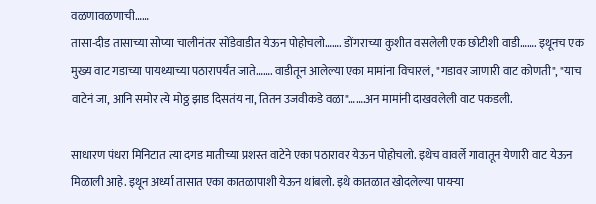वळणावळणाची……
तासा-दीड तासाच्या सोप्या चालीनंतर सोंडेवाडीत येऊन पोहोचलो……. डोंगराच्या कुशीत वसलेली एक छोटीशी वाडी……. इथूनच एक मुख्य वाट गडाच्या पायथ्याच्या पठारापर्यंत जाते……. वाडीतून आलेल्या एका मामांना विचारलं, "गडावर जाणारी वाट कोणती", "याच वाटेनं जा, आनि समोर त्ये मोठ्ठ झाड दिसतंय ना, तितन उजवीकडे वळा"…….अन मामांनी दाखवलेली वाट पकडली.

साधारण पंधरा मिनिटात त्या दगड मातीच्या प्रशस्त वाटेने एका पठारावर येऊन पोहोचलो. इथेच वावर्ले गावातून येणारी वाट येऊन मिळाली आहे. इथून अर्ध्या तासात एका कातळापाशी येऊन थांबलो. इथे कातळात खोदलेल्या पायऱ्या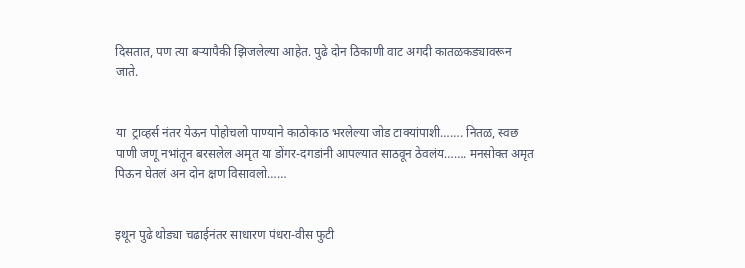दिसतात, पण त्या बऱ्यापैकी झिजलेल्या आहेत. पुढे दोन ठिकाणी वाट अगदी कातळकड्यावरून जाते.


या  ट्राव्हर्स नंतर येऊन पोहोचलो पाण्याने काठोकाठ भरलेल्या जोड टाक्यांपाशी……. नितळ, स्वछ पाणी जणू नभांतून बरसलेल अमृत या डोंगर-दगडांनी आपल्यात साठवून ठेवलंय……. मनसोक्त अमृत पिऊन घेतलं अन दोन क्षण विसावलो……


इथून पुढे थोड्या चढाईनंतर साधारण पंधरा-वीस फुटी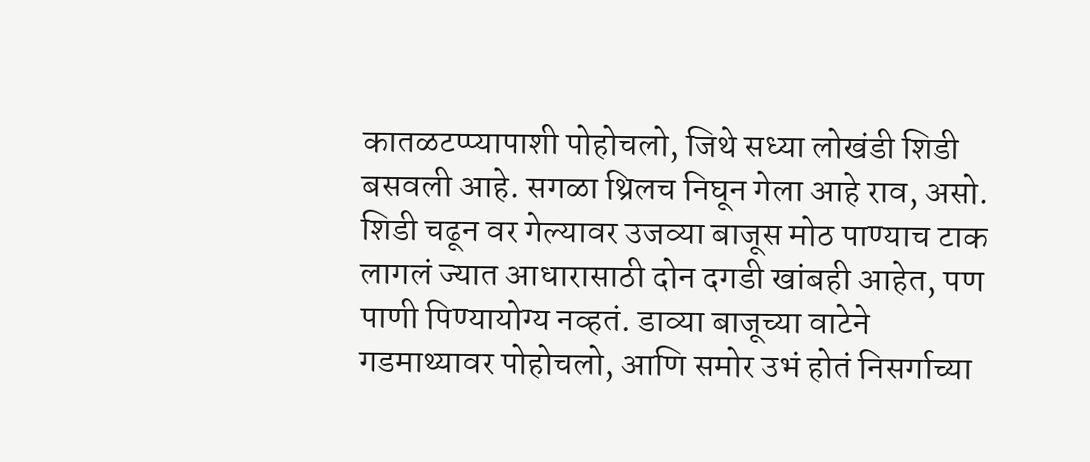कातळटप्प्यापाशी पोहोचलो, जिथे सध्या लोखंडी शिडी बसवली आहे. सगळा थ्रिलच निघून गेला आहे राव, असो. शिडी चढून वर गेल्यावर उजव्या बाजूस मोठ पाण्याच टाक लागलं ज्यात आधारासाठी दोन दगडी खांबही आहेत, पण पाणी पिण्यायोग्य नव्हतं. डाव्या बाजूच्या वाटेने गडमाथ्यावर पोहोचलो, आणि समोर उभं होतं निसर्गाच्या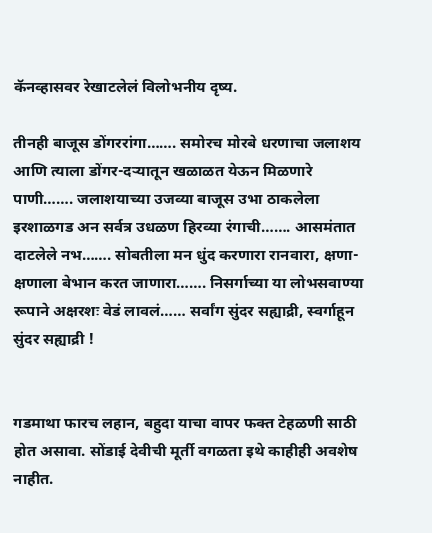कॅनव्हासवर रेखाटलेलं विलोभनीय दृष्य.

तीनही बाजूस डोंगररांगा……. समोरच मोरबे धरणाचा जलाशय आणि त्याला डोंगर-दऱ्यातून खळाळत येऊन मिळणारे पाणी……. जलाशयाच्या उजव्या बाजूस उभा ठाकलेला इरशाळगड अन सर्वत्र उधळण हिरव्या रंगाची……. आसमंतात दाटलेले नभ……. सोबतीला मन धुंद करणारा रानवारा, क्षणा-क्षणाला बेभान करत जाणारा……. निसर्गाच्या या लोभसवाण्या रूपाने अक्षरशः वेडं लावलं…… सर्वांग सुंदर सह्याद्री, स्वर्गाहून सुंदर सह्याद्री !


गडमाथा फारच लहान, बहुदा याचा वापर फक्त टेहळणी साठी होत असावा. सोंडाई देवीची मूर्ती वगळता इथे काहीही अवशेष नाहीत.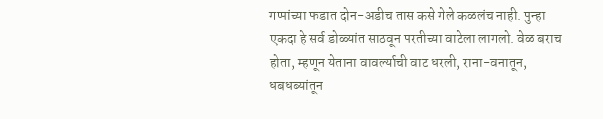गप्पांच्या फडात दोन-अडीच तास कसे गेले कळलंच नाही. पुन्हा एकदा हे सर्व डोळ्यांत साठवून परतीच्या वाटेला लागलो. वेळ बराच होता, म्हणून येताना वावर्ल्याची वाट धरली, राना-वनातून, धबधब्यांतून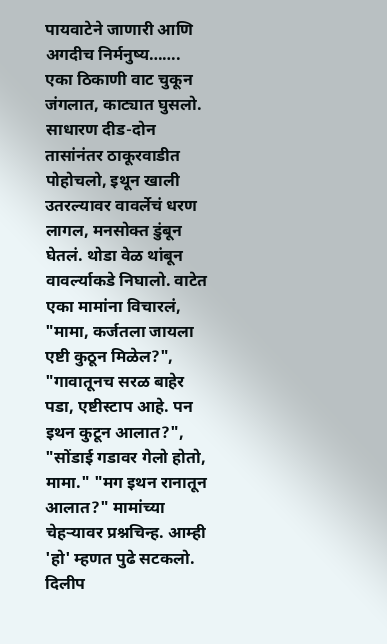पायवाटेने जाणारी आणि अगदीच निर्मनुष्य……. एका ठिकाणी वाट चुकून जंगलात, काट्यात घुसलो. साधारण दीड-दोन तासांनंतर ठाकूरवाडीत पोहोचलो, इथून खाली उतरल्यावर वावर्लेचं धरण लागल, मनसोक्त डुंबून घेतलं. थोडा वेळ थांबून वावर्ल्याकडे निघालो. वाटेत एका मामांना विचारलं, "मामा, कर्जतला जायला एष्टी कुठून मिळेल?", "गावातूनच सरळ बाहेर पडा, एष्टीस्टाप आहे. पन इथन कुटून आलात?", "सोंडाई गडावर गेलो होतो, मामा." "मग इथन रानातून आलात?" मामांच्या चेहऱ्यावर प्रश्नचिन्ह. आम्ही 'हो' म्हणत पुढे सटकलो. दिलीप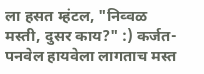ला हसत म्हंटल, "निव्वळ मस्ती, दुसर काय?" :) कर्जत- पनवेल हायवेला लागताच मस्त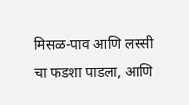मिसळ-पाव आणि लस्सी चा फडशा पाडला, आणि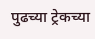पुढच्या ट्रेकच्या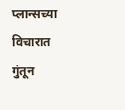प्लान्सच्या विचारात गुंतून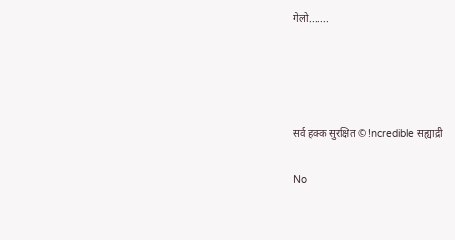गेलो.......




सर्व हक्क सुरक्षित © !ncredible सह्याद्री

No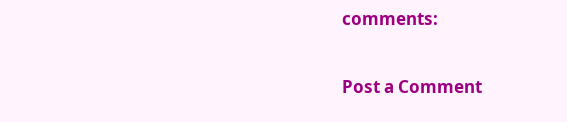comments:

Post a Comment